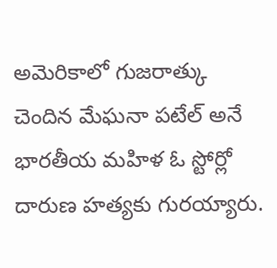అమెరికాలో గుజరాత్కు చెందిన మేఘనా పటేల్ అనే భారతీయ మహిళ ఓ స్టోర్లో దారుణ హత్యకు గురయ్యారు.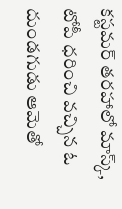కస్టమర్ తరహాలో మాస్క్, టోపీ ధరించి వచ్చిన ఓ దుండగుడు ఆమెతో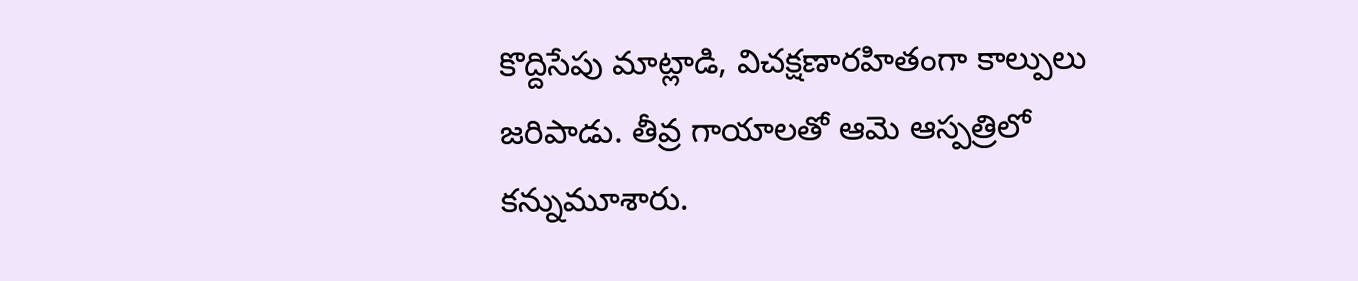కొద్దిసేపు మాట్లాడి, విచక్షణారహితంగా కాల్పులు జరిపాడు. తీవ్ర గాయాలతో ఆమె ఆస్పత్రిలో కన్నుమూశారు.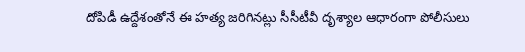దోపిడీ ఉద్దేశంతోనే ఈ హత్య జరిగినట్లు సీసీటీవీ దృశ్యాల ఆధారంగా పోలీసులు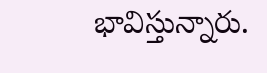భావిస్తున్నారు.